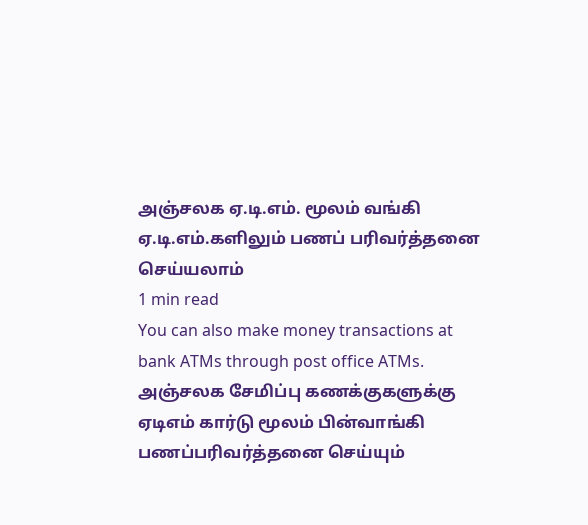அஞ்சலக ஏ.டி.எம். மூலம் வங்கி ஏ.டி.எம்.களிலும் பணப் பரிவர்த்தனை செய்யலாம்
1 min read
You can also make money transactions at bank ATMs through post office ATMs.
அஞ்சலக சேமிப்பு கணக்குகளுக்கு ஏடிஎம் கார்டு மூலம் பின்வாங்கி பணப்பரிவர்த்தனை செய்யும்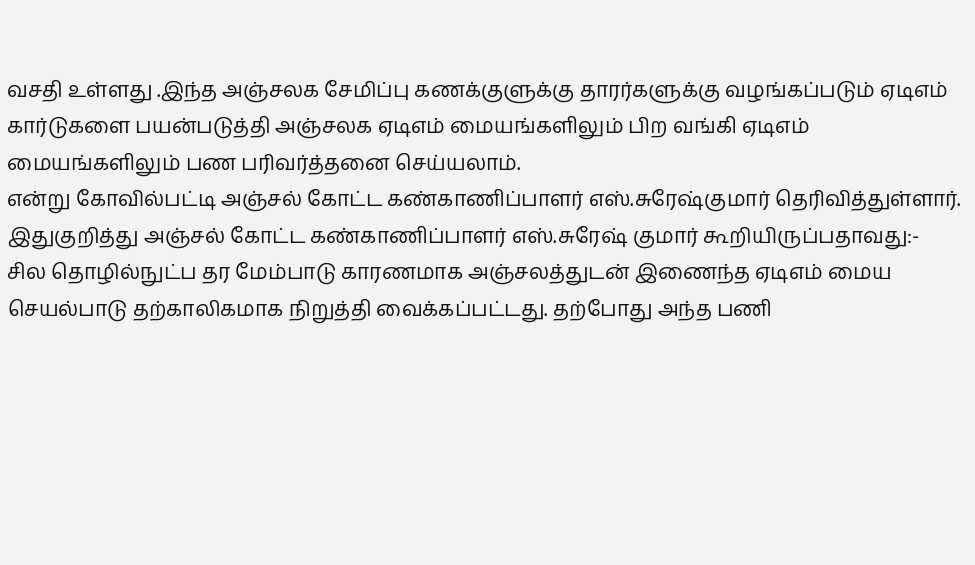வசதி உள்ளது .இந்த அஞ்சலக சேமிப்பு கணக்குளுக்கு தாரர்களுக்கு வழங்கப்படும் ஏடிஎம் கார்டுகளை பயன்படுத்தி அஞ்சலக ஏடிஎம் மையங்களிலும் பிற வங்கி ஏடிஎம் மையங்களிலும் பண பரிவர்த்தனை செய்யலாம்.
என்று கோவில்பட்டி அஞ்சல் கோட்ட கண்காணிப்பாளர் எஸ்.சுரேஷ்குமார் தெரிவித்துள்ளார்.
இதுகுறித்து அஞ்சல் கோட்ட கண்காணிப்பாளர் எஸ்.சுரேஷ் குமார் கூறியிருப்பதாவது:-
சில தொழில்நுட்ப தர மேம்பாடு காரணமாக அஞ்சலத்துடன் இணைந்த ஏடிஎம் மைய செயல்பாடு தற்காலிகமாக நிறுத்தி வைக்கப்பட்டது. தற்போது அந்த பணி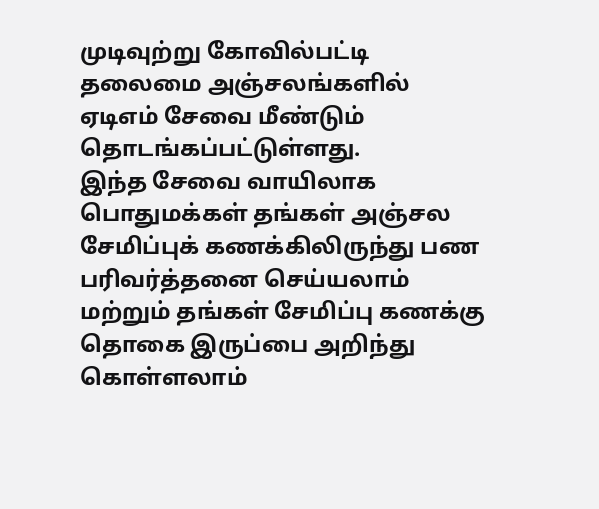முடிவுற்று கோவில்பட்டி தலைமை அஞ்சலங்களில் ஏடிஎம் சேவை மீண்டும் தொடங்கப்பட்டுள்ளது.
இந்த சேவை வாயிலாக பொதுமக்கள் தங்கள் அஞ்சல சேமிப்புக் கணக்கிலிருந்து பண பரிவர்த்தனை செய்யலாம் மற்றும் தங்கள் சேமிப்பு கணக்கு தொகை இருப்பை அறிந்து கொள்ளலாம்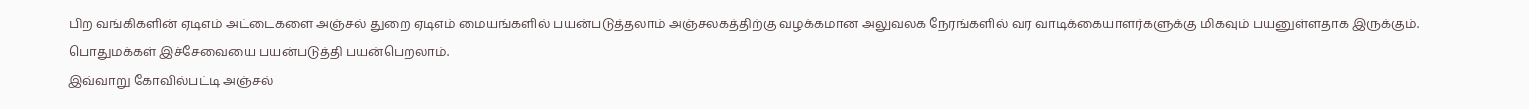பிற வங்கிகளின் ஏடிஎம் அட்டைகளை அஞ்சல் துறை ஏடிஎம் மையங்களில் பயன்படுத்தலாம் அஞ்சலகத்திற்கு வழக்கமான அலுவலக நேரங்களில் வர வாடிக்கையாளர்களுக்கு மிகவும் பயனுள்ளதாக இருக்கும்.
பொதுமக்கள் இச்சேவையை பயன்படுத்தி பயன்பெறலாம்.
இவ்வாறு கோவில்பட்டி அஞ்சல்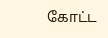கோட்ட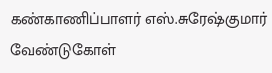கண்காணிப்பாளர் எஸ்.சுரேஷ்குமார் வேண்டுகோள்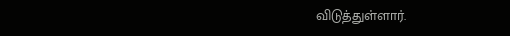விடுத்துள்ளார்.